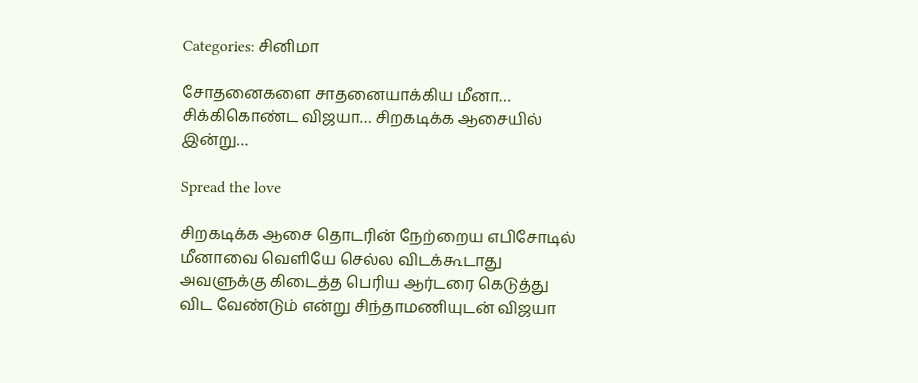Categories: சினிமா

சோதனைகளை சாதனையாக்கிய மீனா… சிக்கிகொண்ட விஜயா… சிறகடிக்க ஆசையில் இன்று…

Spread the love

சிறகடிக்க ஆசை தொடரின் நேற்றைய எபிசோடில் மீனாவை வெளியே செல்ல விடக்கூடாது அவளுக்கு கிடைத்த பெரிய ஆர்டரை கெடுத்து விட வேண்டும் என்று சிந்தாமணியுடன் விஜயா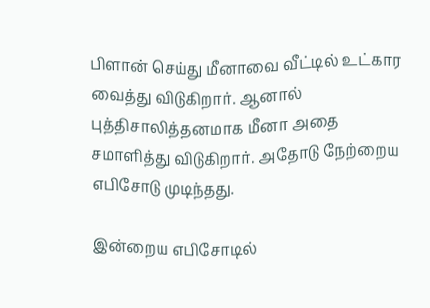பிளான் செய்து மீனாவை வீட்டில் உட்கார வைத்து விடுகிறார். ஆனால் புத்திசாலித்தனமாக மீனா அதை சமாளித்து விடுகிறார். அதோடு நேற்றைய எபிசோடு முடிந்தது.

இன்றைய எபிசோடில்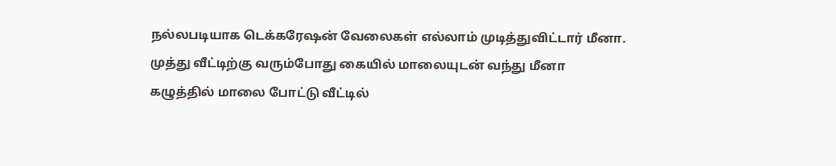நல்லபடியாக டெக்கரேஷன் வேலைகள் எல்லாம் முடித்துவிட்டார் மீனா. முத்து வீட்டிற்கு வரும்போது கையில் மாலையுடன் வந்து மீனா கழுத்தில் மாலை போட்டு வீட்டில்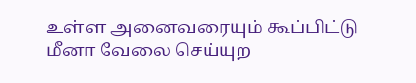உள்ள அனைவரையும் கூப்பிட்டு மீனா வேலை செய்யுற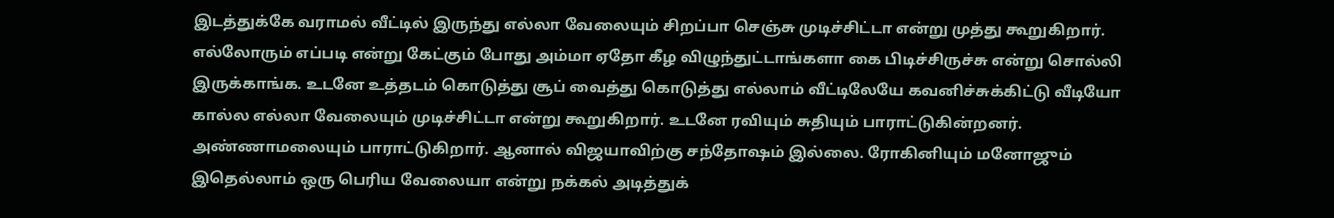இடத்துக்கே வராமல் வீட்டில் இருந்து எல்லா வேலையும் சிறப்பா செஞ்சு முடிச்சிட்டா என்று முத்து கூறுகிறார். எல்லோரும் எப்படி என்று கேட்கும் போது அம்மா ஏதோ கீழ விழுந்துட்டாங்களா கை பிடிச்சிருச்சு என்று சொல்லி இருக்காங்க. உடனே உத்தடம் கொடுத்து சூப் வைத்து கொடுத்து எல்லாம் வீட்டிலேயே கவனிச்சுக்கிட்டு வீடியோ கால்ல எல்லா வேலையும் முடிச்சிட்டா என்று கூறுகிறார். உடனே ரவியும் சுதியும் பாராட்டுகின்றனர். அண்ணாமலையும் பாராட்டுகிறார். ஆனால் விஜயாவிற்கு சந்தோஷம் இல்லை. ரோகினியும் மனோஜும் இதெல்லாம் ஒரு பெரிய வேலையா என்று நக்கல் அடித்துக்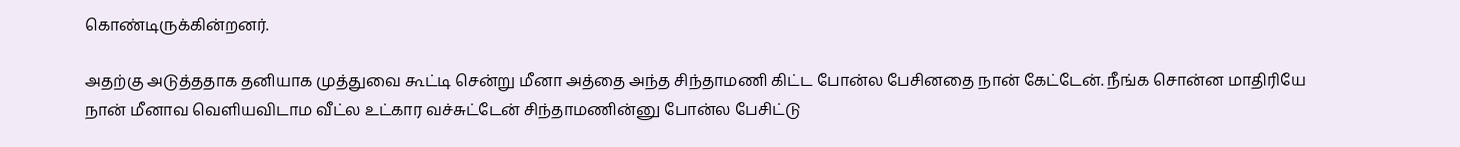கொண்டிருக்கின்றனர்.

அதற்கு அடுத்ததாக தனியாக முத்துவை கூட்டி சென்று மீனா அத்தை அந்த சிந்தாமணி கிட்ட போன்ல பேசினதை நான் கேட்டேன். நீங்க சொன்ன மாதிரியே நான் மீனாவ வெளியவிடாம வீட்ல உட்கார வச்சுட்டேன் சிந்தாமணின்னு போன்ல பேசிட்டு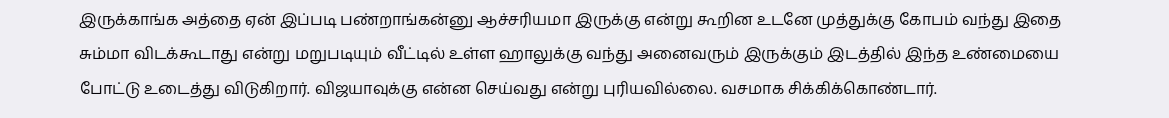இருக்காங்க அத்தை ஏன் இப்படி பண்றாங்கன்னு ஆச்சரியமா இருக்கு என்று கூறின உடனே முத்துக்கு கோபம் வந்து இதை சும்மா விடக்கூடாது என்று மறுபடியும் வீட்டில் உள்ள ஹாலுக்கு வந்து அனைவரும் இருக்கும் இடத்தில் இந்த உண்மையை போட்டு உடைத்து விடுகிறார். விஜயாவுக்கு என்ன செய்வது என்று புரியவில்லை. வசமாக சிக்கிக்கொண்டார்.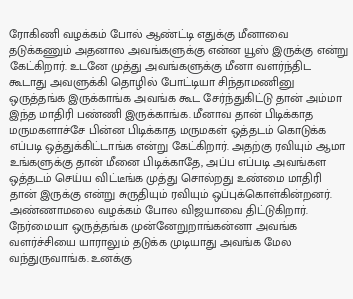ரோகிணி வழக்கம் போல் ஆண்ட்டி எதுக்கு மீனாவை தடுக்கணும் அதனால அவங்களுக்கு என்ன யூஸ் இருக்கு என்று கேட்கிறார். உடனே முத்து அவங்களுக்கு மீனா வளர்ந்திட கூடாது அவளுக்கி தொழில் போட்டியா சிந்தாமணினு ஒருத்தங்க இருக்காங்க அவங்க கூட சேர்ந்துகிட்டு தான் அம்மா இந்த மாதிரி பண்ணி இருக்காங்க. மீனாவ தான் பிடிக்காத மருமகளாச்சே பின்ன பிடிக்காத மருமகள் ஒத்தடம் கொடுக்க எப்படி ஒத்துக்கிட்டாங்க என்று கேட்கிறார். அதற்கு ரவியும் ஆமா உங்களுக்கு தான் மீனை பிடிக்காதே, அப்ப எப்படி அவங்கள ஒத்தடம் செய்ய விட்டீங்க முத்து சொல்றது உண்மை மாதிரி தான் இருக்கு என்று சுருதியும் ரவியும் ஒப்புக்கொள்கின்றனர். அண்ணாமலை வழக்கம் போல விஜயாவை திட்டுகிறார். நேர்மையா ஒருத்தங்க முன்னேறுறாங்கன்னா அவங்க வளர்ச்சியை யாராலும் தடுக்க முடியாது அவங்க மேல வந்துருவாங்க. உனக்கு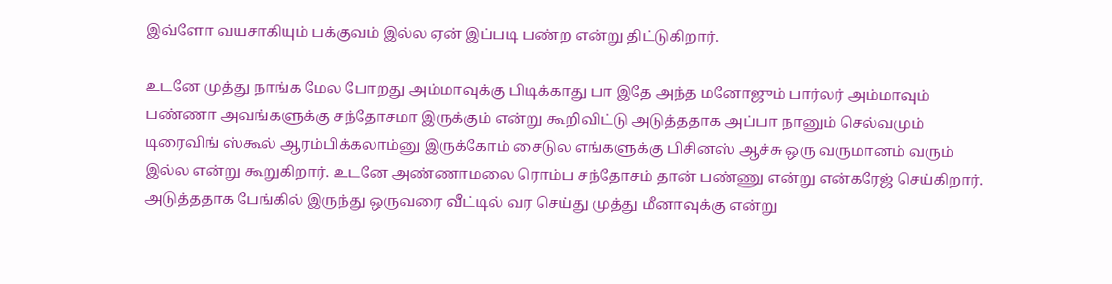இவ்ளோ வயசாகியும் பக்குவம் இல்ல ஏன் இப்படி பண்ற என்று திட்டுகிறார்.

உடனே முத்து நாங்க மேல போறது அம்மாவுக்கு பிடிக்காது பா இதே அந்த மனோஜும் பார்லர் அம்மாவும் பண்ணா அவங்களுக்கு சந்தோசமா இருக்கும் என்று கூறிவிட்டு அடுத்ததாக அப்பா நானும் செல்வமும் டிரைவிங் ஸ்கூல் ஆரம்பிக்கலாம்னு இருக்கோம் சைடுல எங்களுக்கு பிசினஸ் ஆச்சு ஒரு வருமானம் வரும் இல்ல என்று கூறுகிறார். உடனே அண்ணாமலை ரொம்ப சந்தோசம் தான் பண்ணு என்று என்கரேஜ் செய்கிறார். அடுத்ததாக பேங்கில் இருந்து ஒருவரை வீட்டில் வர செய்து முத்து மீனாவுக்கு என்று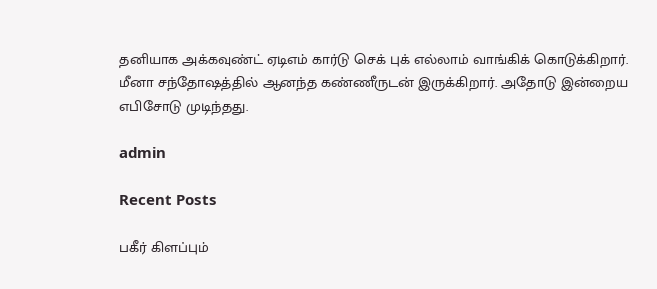தனியாக அக்கவுண்ட் ஏடிஎம் கார்டு செக் புக் எல்லாம் வாங்கிக் கொடுக்கிறார். மீனா சந்தோஷத்தில் ஆனந்த கண்ணீருடன் இருக்கிறார். அதோடு இன்றைய எபிசோடு முடிந்தது.

admin

Recent Posts

பகீர் கிளப்பும்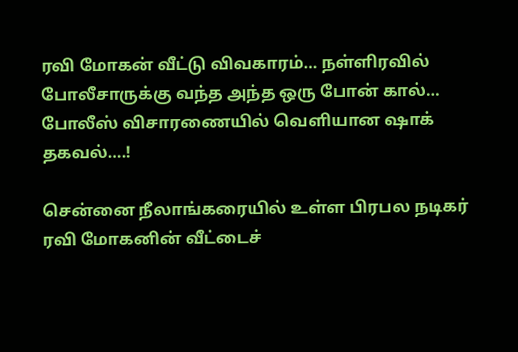ரவி மோகன் வீட்டு விவகாரம்… நள்ளிரவில் போலீசாருக்கு வந்த அந்த ஒரு போன் கால்… போலீஸ் விசாரணையில் வெளியான ஷாக் தகவல்….!

சென்னை நீலாங்கரையில் உள்ள பிரபல நடிகர் ரவி மோகனின் வீட்டைச்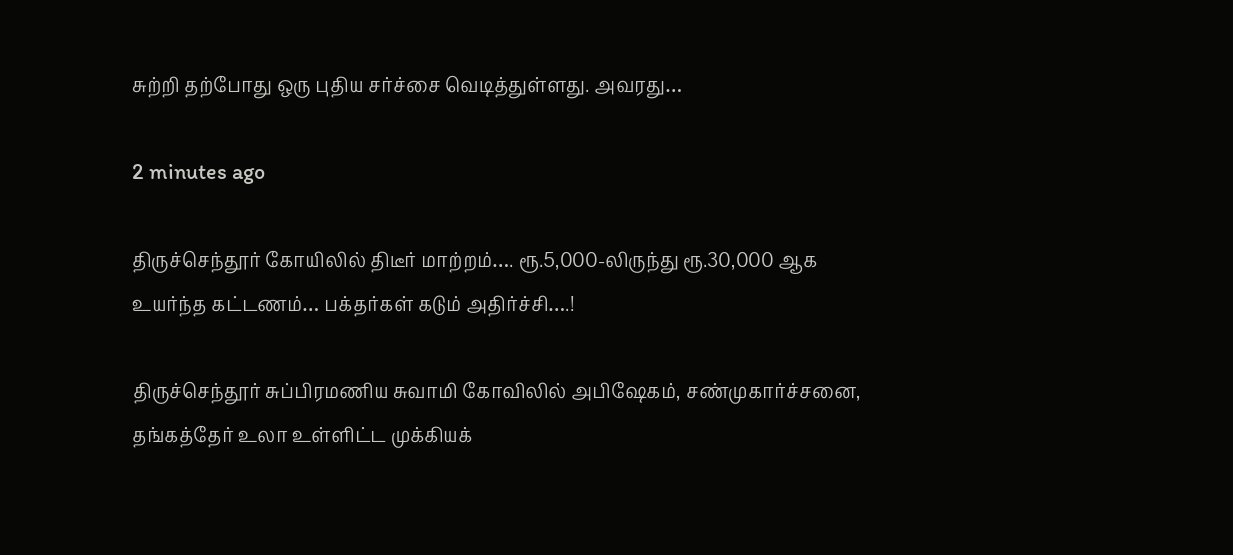சுற்றி தற்போது ஒரு புதிய சர்ச்சை வெடித்துள்ளது. அவரது…

2 minutes ago

திருச்செந்தூர் கோயிலில் திடீர் மாற்றம்…. ரூ.5,000-லிருந்து ரூ.30,000 ஆக உயர்ந்த கட்டணம்… பக்தர்கள் கடும் அதிர்ச்சி….!

திருச்செந்தூர் சுப்பிரமணிய சுவாமி கோவிலில் அபிஷேகம், சண்முகார்ச்சனை, தங்கத்தேர் உலா உள்ளிட்ட முக்கியக்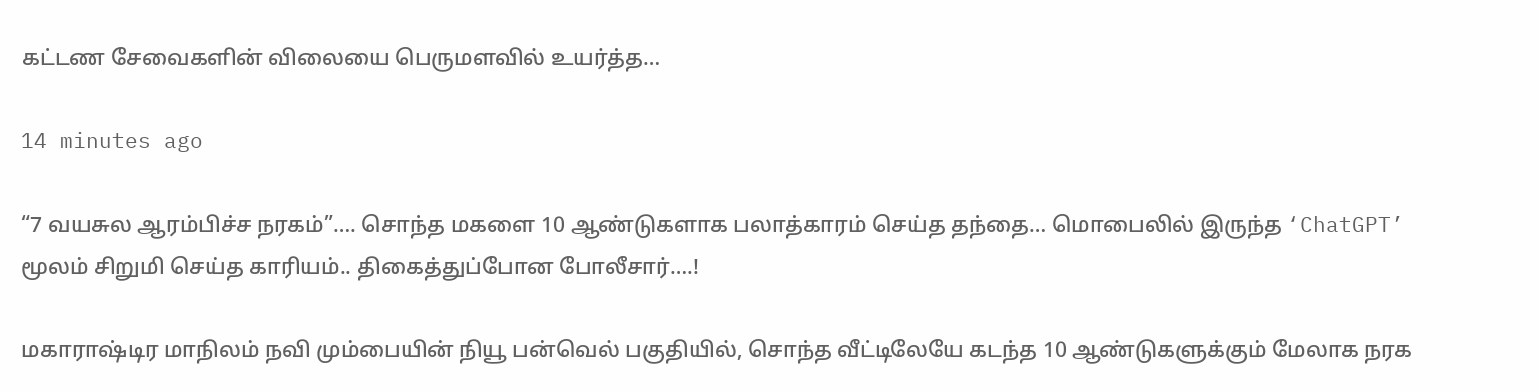கட்டண சேவைகளின் விலையை பெருமளவில் உயர்த்த…

14 minutes ago

“7 வயசுல ஆரம்பிச்ச நரகம்”…. சொந்த மகளை 10 ஆண்டுகளாக பலாத்காரம் செய்த தந்தை… மொபைலில் இருந்த ‘ChatGPT’ மூலம் சிறுமி செய்த காரியம்.. திகைத்துப்போன போலீசார்….!

மகாராஷ்டிர மாநிலம் நவி மும்பையின் நியூ பன்வெல் பகுதியில், சொந்த வீட்டிலேயே கடந்த 10 ஆண்டுகளுக்கும் மேலாக நரக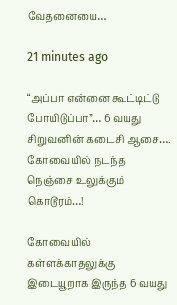வேதனையை…

21 minutes ago

“அப்பா என்னை கூட்டிட்டு போயிடுப்பா”… 6 வயது சிறுவனின் கடைசி ஆசை…. கோவையில் நடந்த நெஞ்சை உலுக்கும் கொடூரம்…!

கோவையில் கள்ளக்காதலுக்கு இடையூறாக இருந்த 6 வயது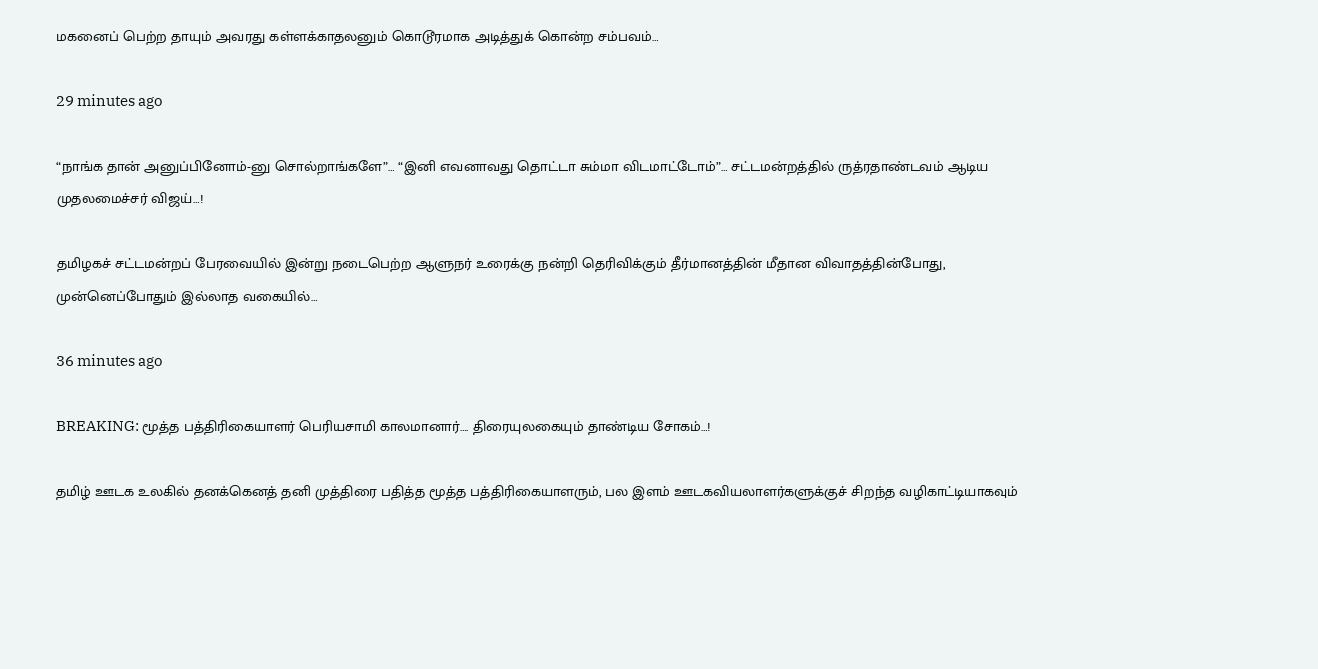மகனைப் பெற்ற தாயும் அவரது கள்ளக்காதலனும் கொடூரமாக அடித்துக் கொன்ற சம்பவம்…

29 minutes ago

“நாங்க தான் அனுப்பினோம்-னு சொல்றாங்களே”… “இனி எவனாவது தொட்டா சும்மா விடமாட்டோம்”… சட்டமன்றத்தில் ருத்ரதாண்டவம் ஆடிய முதலமைச்சர் விஜய்…!

தமிழகச் சட்டமன்றப் பேரவையில் இன்று நடைபெற்ற ஆளுநர் உரைக்கு நன்றி தெரிவிக்கும் தீர்மானத்தின் மீதான விவாதத்தின்போது, முன்னெப்போதும் இல்லாத வகையில்…

36 minutes ago

BREAKING: மூத்த பத்திரிகையாளர் பெரியசாமி காலமானார்…. திரையுலகையும் தாண்டிய சோகம்…!

தமிழ் ஊடக உலகில் தனக்கெனத் தனி முத்திரை பதித்த மூத்த பத்திரிகையாளரும், பல இளம் ஊடகவியலாளர்களுக்குச் சிறந்த வழிகாட்டியாகவும்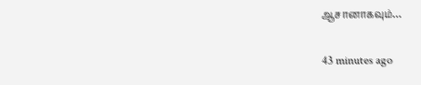ஆசானாகவும்…

43 minutes ago